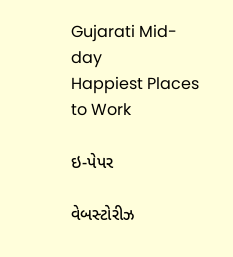Gujarati Mid-day
Happiest Places to Work

ઇ-પેપર

વેબસ્ટોરીઝ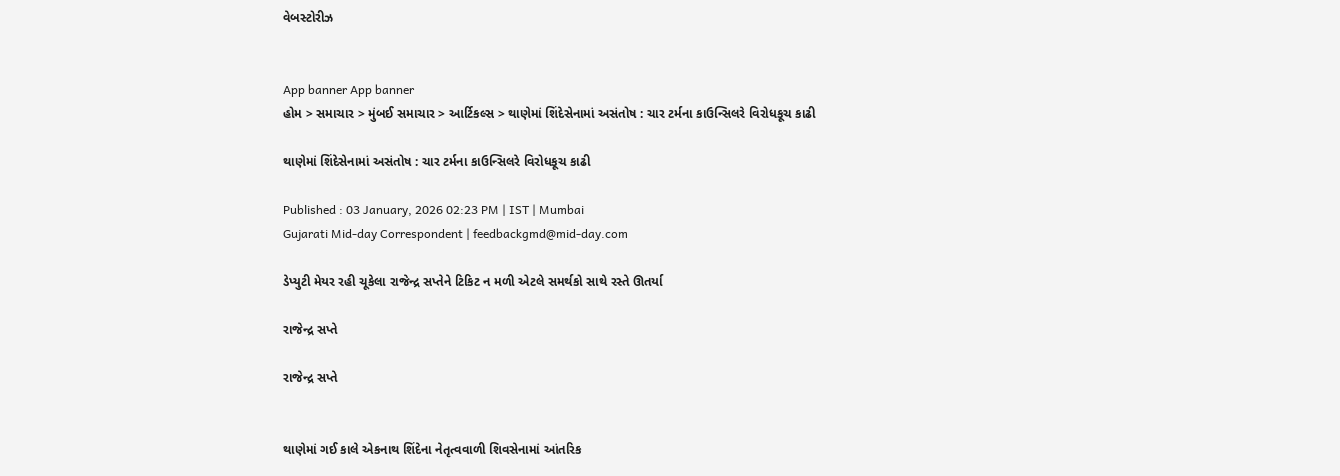વેબસ્ટોરીઝ


App banner App banner
હોમ > સમાચાર > મુંબઈ સમાચાર > આર્ટિકલ્સ > થાણેમાં શિંદેસેનામાં અસંતોષ : ચાર ટર્મના કાઉન્સિલરે વિરોધકૂચ કાઢી

થાણેમાં શિંદેસેનામાં અસંતોષ : ચાર ટર્મના કાઉન્સિલરે વિરોધકૂચ કાઢી

Published : 03 January, 2026 02:23 PM | IST | Mumbai
Gujarati Mid-day Correspondent | feedbackgmd@mid-day.com

ડેપ્યુટી મેયર રહી ચૂકેલા રાજેન્દ્ર સપ્તેને ટિકિટ ન મળી એટલે સમર્થકો સાથે રસ્તે ઊતર્યા

રાજેન્દ્ર સપ્તે

રાજેન્દ્ર સપ્તે


થાણેમાં ગઈ કાલે એકનાથ શિંદેના નેતૃત્વવાળી શિવસેનામાં આંતરિક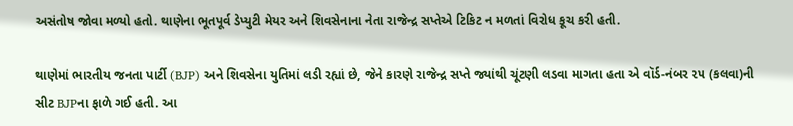અસંતોષ જોવા મળ્યો હતો. થાણેના ભૂતપૂર્વ ડેપ્યુટી મેયર અને શિવસેનાના નેતા રાજેન્દ્ર સપ્તેએ ટિકિટ ન મળતાં વિરોધ કૂચ કરી હતી.

થાણેમાં ભારતીય જનતા પાર્ટી (BJP) અને શિવસેના યુતિમાં લડી રહ્યાં છે, જેને કારણે રાજેન્દ્ર સપ્તે જ્યાંથી ચૂંટણી લડવા માગતા હતા એ વૉર્ડ-નંબર ૨૫ (કલવા)ની સીટ BJPના ફાળે ગઈ હતી. આ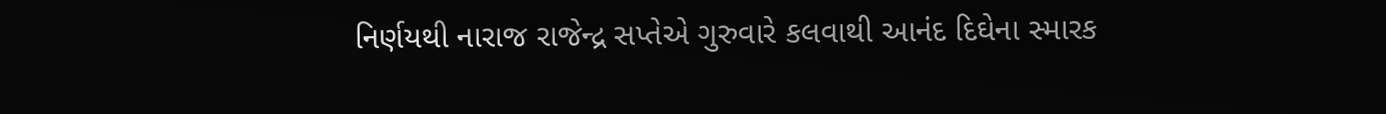નિર્ણયથી નારાજ રાજેન્દ્ર સપ્તેએ ગુરુવારે કલવાથી આનંદ દિઘેના સ્મારક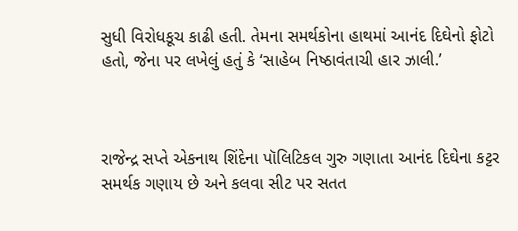સુધી વિરોધકૂચ કાઢી હતી. તેમના સમર્થકોના હાથમાં આનંદ દિઘેનો ફોટો હતો, જેના પર લખેલું હતું કે ‘સાહેબ નિષ્ઠાવંતાચી હાર ઝાલી.’



રાજેન્દ્ર સપ્તે એકનાથ શિંદેના પૉલિટિકલ ગુરુ ગણાતા આનંદ દિઘેના કટ્ટર સમર્થક ગણાય છે અને કલવા સીટ પર સતત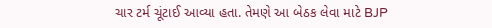ચાર ટર્મ ચૂંટાઈ આવ્યા હતા. તેમણે આ બેઠક લેવા માટે BJP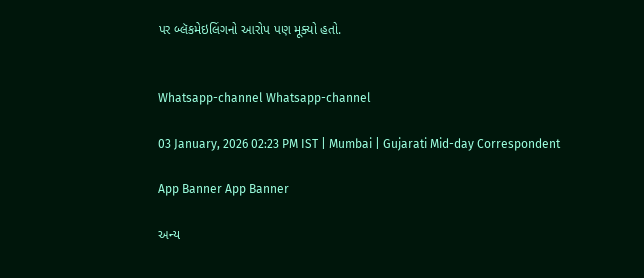પર બ્લૅકમેઇલિંગનો આરોપ પણ મૂક્યો હતો.


Whatsapp-channel Whatsapp-channel

03 January, 2026 02:23 PM IST | Mumbai | Gujarati Mid-day Correspondent

App Banner App Banner

અન્ય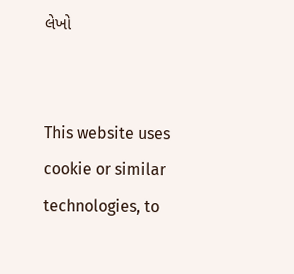લેખો


This website uses cookie or similar technologies, to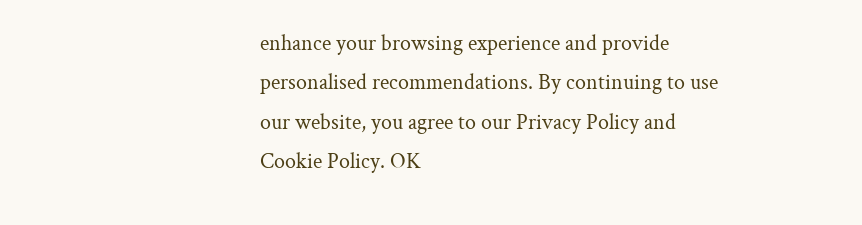enhance your browsing experience and provide personalised recommendations. By continuing to use our website, you agree to our Privacy Policy and Cookie Policy. OK